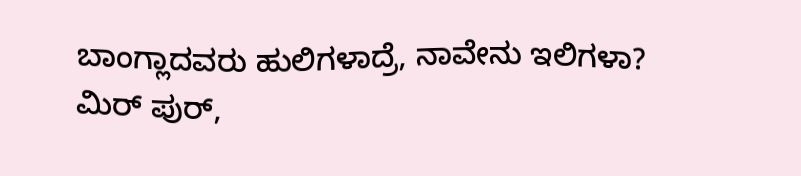ಬಾಂಗ್ಲಾದವರು ಹುಲಿಗಳಾದ್ರೆ, ನಾವೇನು ಇಲಿಗಳಾ?
ಮಿರ್ ಪುರ್,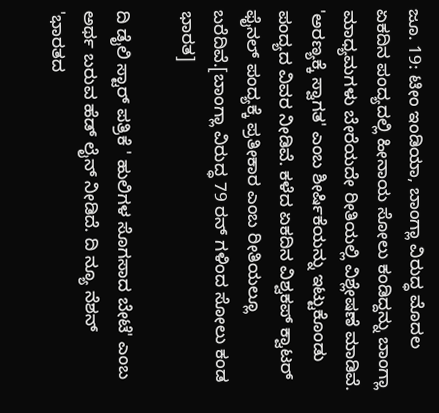ಜೂ. 19: ಟೀಂ ಇಂಡಿಯಾ, ಬಾಂಗ್ಲಾ ವಿರುದ್ಧ ಮೊದಲ ಏಕದಿನ ಪಂದ್ಯದಲ್ಲಿ ಹೀನಾಯ ಸೋಲು ಕಂಡಿದ್ದನ್ನು ಬಾಂಗ್ಲಾ ಮಾಧ್ಯಮಗಳು ಬೇರೆಯದೇ ರೀತಿಯಲ್ಲಿ ವಿಶ್ಲೇಷಣೆ ಮಾಡಿವೆ.
'ಅರಣ್ಯಕ್ಕೆ ಸ್ವಾಗತ' ಎಂಬ ಶೀರ್ಷಿಕೆಯನ್ನು ಇಟ್ಟುಕೊಂಡು ಪಂದ್ಯದ ವಿವರ ನೀಡಿವೆ. ಕಳೆದ ಏಕದಿನ ವಿಶ್ವಕಪ್ ಕ್ವಾಟರ್ ಫೈನಲ್ ಪಂದ್ಯಕ್ಕೆ ಪ್ರತೀಕಾರ ಎಂಬ ರೀತಿಯಲ್ಲೂ ಬರೆದಿವೆ.[ಬಾಂಗ್ಲಾ ವಿರುದ್ಧ 79 ರನ್ ಗಳಿಂದ ಸೋಲು ಕಂಡ ಭಾರತ]

ದಿ ಡೈಲಿ ಸ್ಟಾರ್ ಪತ್ರಿಕೆ ' ಹುಲಿಗಳ ಸೊಗಸಾದ ಬೇಟೆ' ಎಂಬ ಅರ್ಥ ಬರುವ ಹೆಡ್ ಲೈನ್ ನೀಡಿದೆ. ದಿ ನ್ಯೂ ನೆಶನ್ 'ಭಾರತದ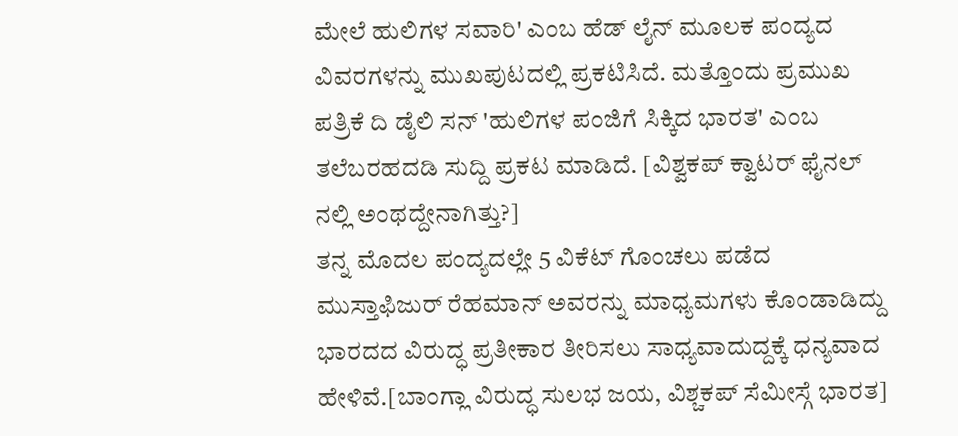ಮೇಲೆ ಹುಲಿಗಳ ಸವಾರಿ' ಎಂಬ ಹೆಡ್ ಲೈನ್ ಮೂಲಕ ಪಂದ್ಯದ ವಿವರಗಳನ್ನು ಮುಖಪುಟದಲ್ಲಿ ಪ್ರಕಟಿಸಿದೆ. ಮತ್ತೊಂದು ಪ್ರಮುಖ ಪತ್ರಿಕೆ ದಿ ಡೈಲಿ ಸನ್ 'ಹುಲಿಗಳ ಪಂಜಿಗೆ ಸಿಕ್ಕಿದ ಭಾರತ' ಎಂಬ ತಲೆಬರಹದಡಿ ಸುದ್ದಿ ಪ್ರಕಟ ಮಾಡಿದೆ. [ವಿಶ್ವಕಪ್ ಕ್ವಾಟರ್ ಫೈನಲ್ ನಲ್ಲಿ ಅಂಥದ್ದೇನಾಗಿತ್ತು?]
ತನ್ನ ಮೊದಲ ಪಂದ್ಯದಲ್ಲೇ 5 ವಿಕೆಟ್ ಗೊಂಚಲು ಪಡೆದ ಮುಸ್ತಾಫಿಜುರ್ ರೆಹಮಾನ್ ಅವರನ್ನು ಮಾಧ್ಯಮಗಳು ಕೊಂಡಾಡಿದ್ದು ಭಾರದದ ವಿರುದ್ಧ ಪ್ರತೀಕಾರ ತೀರಿಸಲು ಸಾಧ್ಯವಾದುದ್ದಕ್ಕೆ ಧನ್ಯವಾದ ಹೇಳಿವೆ.[ಬಾಂಗ್ಲಾ ವಿರುದ್ಧ ಸುಲಭ ಜಯ, ವಿಶ್ಚಕಪ್ ಸೆಮೀಸ್ಗೆ ಭಾರತ]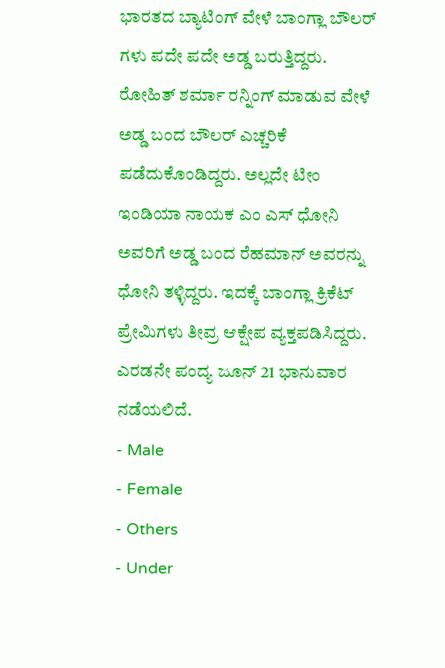ಭಾರತದ ಬ್ಯಾಟಿಂಗ್ ವೇಳೆ ಬಾಂಗ್ಲಾ ಬೌಲರ್ ಗಳು ಪದೇ ಪದೇ ಅಡ್ಡ ಬರುತ್ತಿದ್ದರು. ರೋಹಿತ್ ಶರ್ಮಾ ರನ್ನಿಂಗ್ ಮಾಡುವ ವೇಳೆ ಅಡ್ಡ ಬಂದ ಬೌಲರ್ ಎಚ್ಚರಿಕೆ ಪಡೆದುಕೊಂಡಿದ್ದರು. ಅಲ್ಲದೇ ಟೀಂ ಇಂಡಿಯಾ ನಾಯಕ ಎಂ ಎಸ್ ಧೋನಿ ಅವರಿಗೆ ಅಡ್ಡ ಬಂದ ರೆಹಮಾನ್ ಅವರನ್ನು ಧೋನಿ ತಳ್ಳಿದ್ದರು. ಇದಕ್ಕೆ ಬಾಂಗ್ಲಾ ಕ್ರಿಕೆಟ್ ಪ್ರೇಮಿಗಳು ತೀವ್ರ ಆಕ್ಷೇಪ ವ್ಯಕ್ತಪಡಿಸಿದ್ದರು. ಎರಡನೇ ಪಂದ್ಯ ಜೂನ್ 21 ಭಾನುವಾರ ನಡೆಯಲಿದೆ.
- Male
- Female
- Others
- Under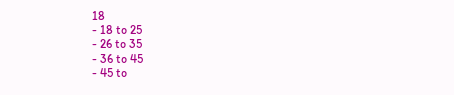18
- 18 to 25
- 26 to 35
- 36 to 45
- 45 to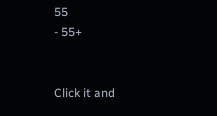55
- 55+


Click it and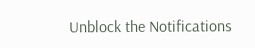Unblock the Notifications